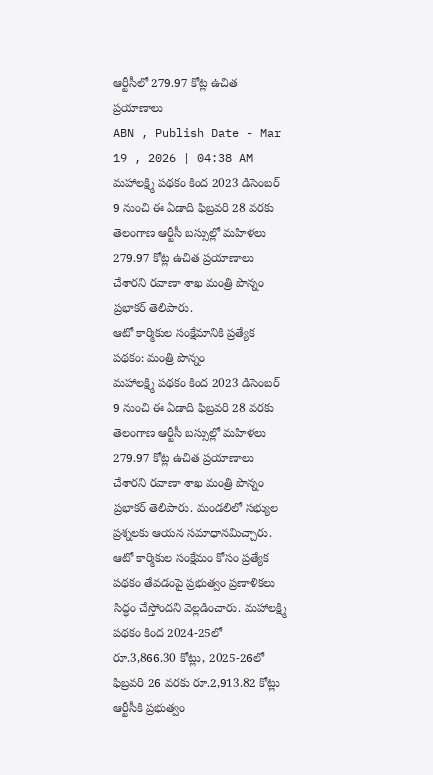ఆర్టీసీలో 279.97 కోట్ల ఉచిత ప్రయాణాలు
ABN , Publish Date - Mar 19 , 2026 | 04:38 AM
మహాలక్ష్మి పథకం కింద 2023 డిసెంబర్ 9 నుంచి ఈ ఏడాది ఫిబ్రవరి 28 వరకు తెలంగాణ ఆర్టీసీ బస్సుల్లో మహిళలు 279.97 కోట్ల ఉచిత ప్రయాణాలు చేశారని రవాణా శాఖ మంత్రి పొన్నం ప్రభాకర్ తెలిపారు.
ఆటో కార్మికుల సంక్షేమానికి ప్రత్యేక పథకం: మంత్రి పొన్నం
మహాలక్ష్మి పథకం కింద 2023 డిసెంబర్ 9 నుంచి ఈ ఏడాది ఫిబ్రవరి 28 వరకు తెలంగాణ ఆర్టీసీ బస్సుల్లో మహిళలు 279.97 కోట్ల ఉచిత ప్రయాణాలు చేశారని రవాణా శాఖ మంత్రి పొన్నం ప్రభాకర్ తెలిపారు. మండలిలో సభ్యుల ప్రశ్నలకు ఆయన సమాధానమిచ్చారు. ఆటో కార్మికుల సంక్షేమం కోసం ప్రత్యేక పథకం తేవడంపై ప్రభుత్వం ప్రణాళికలు సిద్ధం చేస్తోందని వెల్లడించారు. మహాలక్ష్మి పథకం కింద 2024-25లో రూ.3,866.30 కోట్లు, 2025-26లో ఫిబ్రవరి 26 వరకు రూ.2,913.82 కోట్లు ఆర్టీసీకి ప్రభుత్వం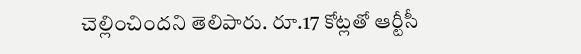చెల్లించిందని తెలిపారు. రూ.17 కోట్లతో ఆర్టీసీ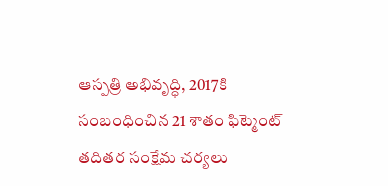ఆస్పత్రి అభివృద్ధి, 2017కి సంబంధించిన 21 శాతం ఫిట్మెంట్ తదితర సంక్షేమ చర్యలు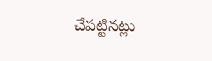చేపట్టినట్లు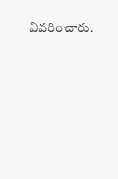వివరించారు.